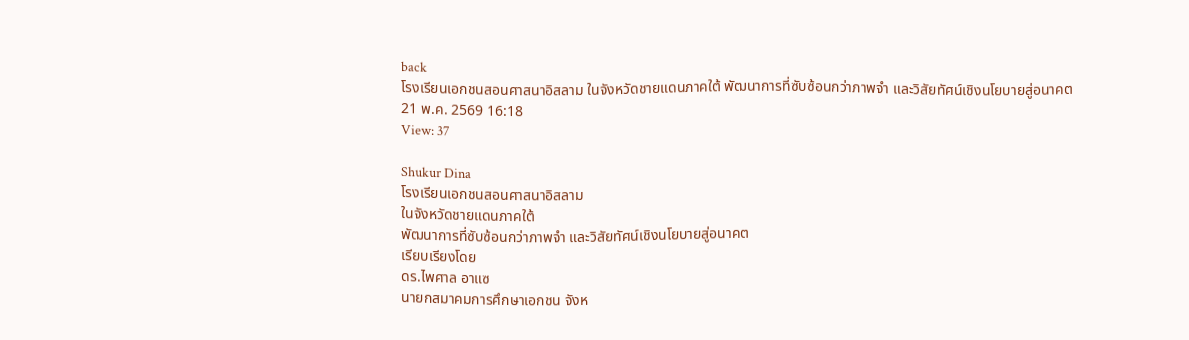back
โรงเรียนเอกชนสอนศาสนาอิสลาม ในจังหวัดชายแดนภาคใต้ พัฒนาการที่ซับซ้อนกว่าภาพจำ และวิสัยทัศน์เชิงนโยบายสู่อนาคต
21 พ.ค. 2569 16:18
View: 37

Shukur Dina
โรงเรียนเอกชนสอนศาสนาอิสลาม
ในจังหวัดชายแดนภาคใต้
พัฒนาการที่ซับซ้อนกว่าภาพจำ และวิสัยทัศน์เชิงนโยบายสู่อนาคต
เรียบเรียงโดย
ดร.ไพศาล อาแซ
นายกสมาคมการศึกษาเอกชน จังห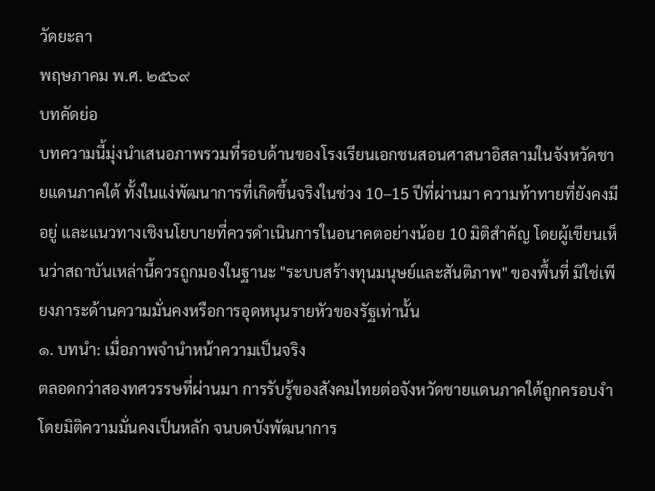วัดยะลา
พฤษภาคม พ.ศ. ๒๕๖๙
บทคัดย่อ
บทความนี้มุ่งนำเสนอภาพรวมที่รอบด้านของโรงเรียนเอกชนสอนศาสนาอิสลามในจังหวัดชายแดนภาคใต้ ทั้งในแง่พัฒนาการที่เกิดขึ้นจริงในช่วง 10–15 ปีที่ผ่านมา ความท้าทายที่ยังคงมีอยู่ และแนวทางเชิงนโยบายที่ควรดำเนินการในอนาคตอย่างน้อย 10 มิติสำคัญ โดยผู้เขียนเห็นว่าสถาบันเหล่านี้ควรถูกมองในฐานะ "ระบบสร้างทุนมนุษย์และสันติภาพ" ของพื้นที่ มิใช่เพียงภาระด้านความมั่นคงหรือการอุดหนุนรายหัวของรัฐเท่านั้น
๑. บทนำ: เมื่อภาพจำนำหน้าความเป็นจริง
ตลอดกว่าสองทศวรรษที่ผ่านมา การรับรู้ของสังคมไทยต่อจังหวัดชายแดนภาคใต้ถูกครอบงำโดยมิติความมั่นคงเป็นหลัก จนบดบังพัฒนาการ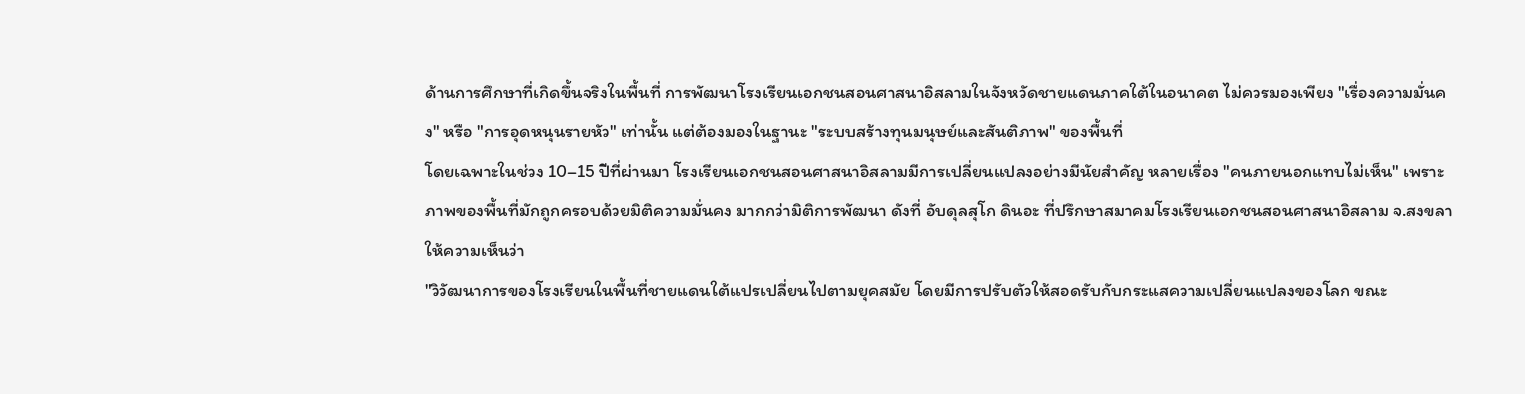ด้านการศึกษาที่เกิดขึ้นจริงในพื้นที่ การพัฒนาโรงเรียนเอกชนสอนศาสนาอิสลามในจังหวัดชายแดนภาคใต้ในอนาคต ไม่ควรมองเพียง "เรื่องความมั่นคง" หรือ "การอุดหนุนรายหัว" เท่านั้น แต่ต้องมองในฐานะ "ระบบสร้างทุนมนุษย์และสันติภาพ" ของพื้นที่
โดยเฉพาะในช่วง 10–15 ปีที่ผ่านมา โรงเรียนเอกชนสอนศาสนาอิสลามมีการเปลี่ยนแปลงอย่างมีนัยสำคัญ หลายเรื่อง "คนภายนอกแทบไม่เห็น" เพราะภาพของพื้นที่มักถูกครอบด้วยมิติความมั่นคง มากกว่ามิติการพัฒนา ดังที่ อับดุลสุโก ดินอะ ที่ปรึกษาสมาคมโรงเรียนเอกชนสอนศาสนาอิสลาม จ.สงขลา ให้ความเห็นว่า
"วิวัฒนาการของโรงเรียนในพื้นที่ชายแดนใต้แปรเปลี่ยนไปตามยุคสมัย โดยมีการปรับตัวให้สอดรับกับกระแสความเปลี่ยนแปลงของโลก ขณะ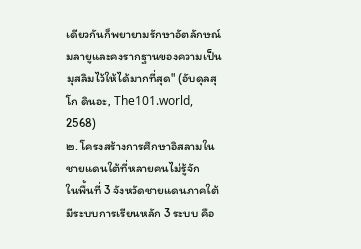เดียวกันก็พยายามรักษาอัตลักษณ์มลายูและคงรากฐานของความเป็นมุสลิมไว้ให้ได้มากที่สุด" (อับดุลสุโก ดินอะ, The101.world, 2568)
๒. โครงสร้างการศึกษาอิสลามในชายแดนใต้ที่หลายคนไม่รู้จัก
ในพื้นที่ 3 จังหวัดชายแดนภาคใต้มีระบบการเรียนหลัก 3 ระบบ คือ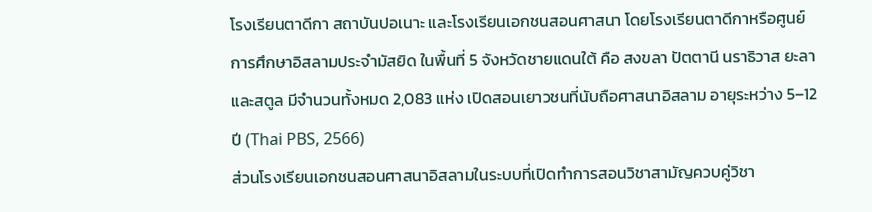โรงเรียนตาดีกา สถาบันปอเนาะ และโรงเรียนเอกชนสอนศาสนา โดยโรงเรียนตาดีกาหรือศูนย์การศึกษาอิสลามประจำมัสยิด ในพื้นที่ 5 จังหวัดชายแดนใต้ คือ สงขลา ปัตตานี นราธิวาส ยะลา และสตูล มีจำนวนทั้งหมด 2,083 แห่ง เปิดสอนเยาวชนที่นับถือศาสนาอิสลาม อายุระหว่าง 5–12 ปี (Thai PBS, 2566)
ส่วนโรงเรียนเอกชนสอนศาสนาอิสลามในระบบที่เปิดทำการสอนวิชาสามัญควบคู่วิชา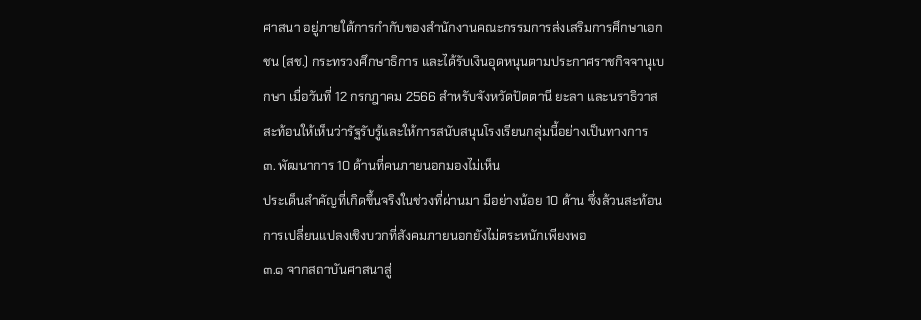ศาสนา อยู่ภายใต้การกำกับของสำนักงานคณะกรรมการส่งเสริมการศึกษาเอกชน (สช.) กระทรวงศึกษาธิการ และได้รับเงินอุดหนุนตามประกาศราชกิจจานุเบกษา เมื่อวันที่ 12 กรกฎาคม 2566 สำหรับจังหวัดปัตตานี ยะลา และนราธิวาส สะท้อนให้เห็นว่ารัฐรับรู้และให้การสนับสนุนโรงเรียนกลุ่มนี้อย่างเป็นทางการ
๓. พัฒนาการ 10 ด้านที่คนภายนอกมองไม่เห็น
ประเด็นสำคัญที่เกิดขึ้นจริงในช่วงที่ผ่านมา มีอย่างน้อย 10 ด้าน ซึ่งล้วนสะท้อนการเปลี่ยนแปลงเชิงบวกที่สังคมภายนอกยังไม่ตระหนักเพียงพอ
๓.๑ จากสถาบันศาสนาสู่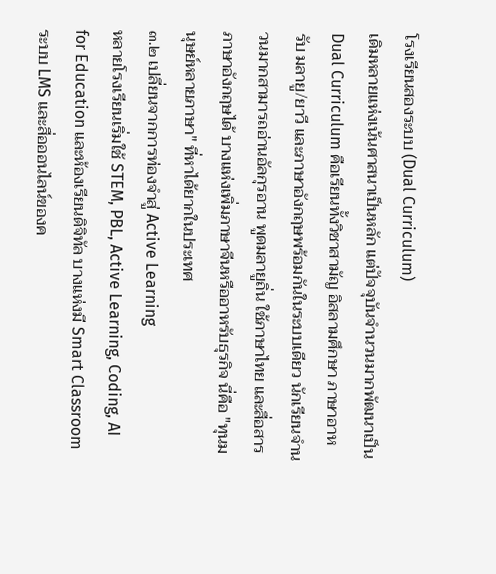โรงเรียนสองระบบ (Dual Curriculum)
เดิมหลายแห่งเน้นศาสนาเป็นหลัก แต่ปัจจุบันจำนวนมากพัฒนาเป็น Dual Curriculum คือเรียนทั้งวิชาสามัญ อิสลามศึกษา ภาษาอาหรับ มลายู/ยาวี และภาษาอังกฤษพร้อมกันในระบบเดียว นักเรียนจำนวนมากสามารถอ่านอัลกุรอาน พูดมลายูถิ่น ใช้ภาษาไทย และสื่อสารภาษาอังกฤษได้ บางแห่งเพิ่มภาษาจีนหรืออาหรับธุรกิจ นี่คือ "ทุนมนุษย์หลายภาษา" ที่หาได้ยากในประเทศ
๓.๒ เปลี่ยนจากการท่องจำสู่ Active Learning
หลายโรงเรียนเริ่มใช้ STEM, PBL, Active Learning, Coding, AI for Education และห้องเรียนดิจิทัล บางแห่งมี Smart Classroom ระบบ LMS และสื่อออนไลน์ของค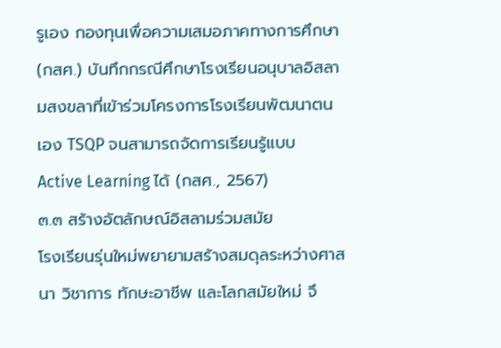รูเอง กองทุนเพื่อความเสมอภาคทางการศึกษา (กสศ.) บันทึกกรณีศึกษาโรงเรียนอนุบาลอิสลามสงขลาที่เข้าร่วมโครงการโรงเรียนพัฒนาตนเอง TSQP จนสามารถจัดการเรียนรู้แบบ Active Learning ได้ (กสศ., 2567)
๓.๓ สร้างอัตลักษณ์อิสลามร่วมสมัย
โรงเรียนรุ่นใหม่พยายามสร้างสมดุลระหว่างศาสนา วิชาการ ทักษะอาชีพ และโลกสมัยใหม่ จึ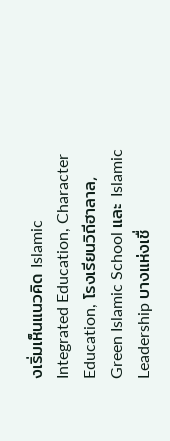งเริ่มเห็นแนวคิด Islamic Integrated Education, Character Education, โรงเรียนวิถีฮาลาล, Green Islamic School และ Islamic Leadership บางแห่งเชื่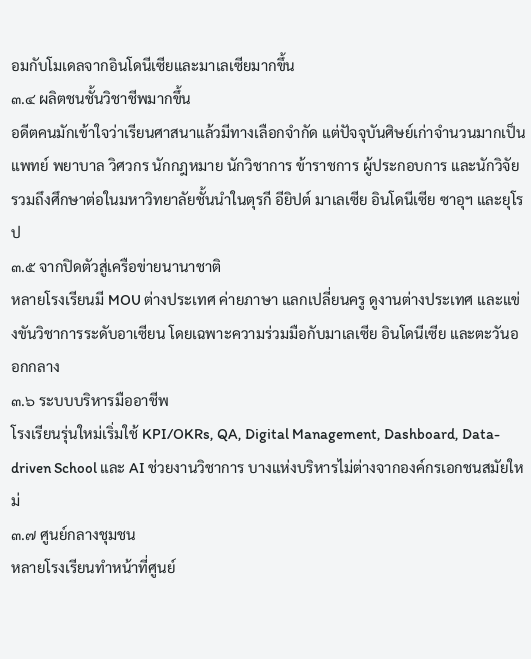อมกับโมเดลจากอินโดนีเซียและมาเลเซียมากขึ้น
๓.๔ ผลิตชนชั้นวิชาชีพมากขึ้น
อดีตคนมักเข้าใจว่าเรียนศาสนาแล้วมีทางเลือกจำกัด แต่ปัจจุบันศิษย์เก่าจำนวนมากเป็นแพทย์ พยาบาล วิศวกร นักกฎหมาย นักวิชาการ ข้าราชการ ผู้ประกอบการ และนักวิจัย รวมถึงศึกษาต่อในมหาวิทยาลัยชั้นนำในตุรกี อียิปต์ มาเลเซีย อินโดนีเซีย ซาอุฯ และยุโรป
๓.๕ จากปิดตัวสู่เครือข่ายนานาชาติ
หลายโรงเรียนมี MOU ต่างประเทศ ค่ายภาษา แลกเปลี่ยนครู ดูงานต่างประเทศ และแข่งขันวิชาการระดับอาเซียน โดยเฉพาะความร่วมมือกับมาเลเซีย อินโดนีเซีย และตะวันออกกลาง
๓.๖ ระบบบริหารมืออาชีพ
โรงเรียนรุ่นใหม่เริ่มใช้ KPI/OKRs, QA, Digital Management, Dashboard, Data-driven School และ AI ช่วยงานวิชาการ บางแห่งบริหารไม่ต่างจากองค์กรเอกชนสมัยใหม่
๓.๗ ศูนย์กลางชุมชน
หลายโรงเรียนทำหน้าที่ศูนย์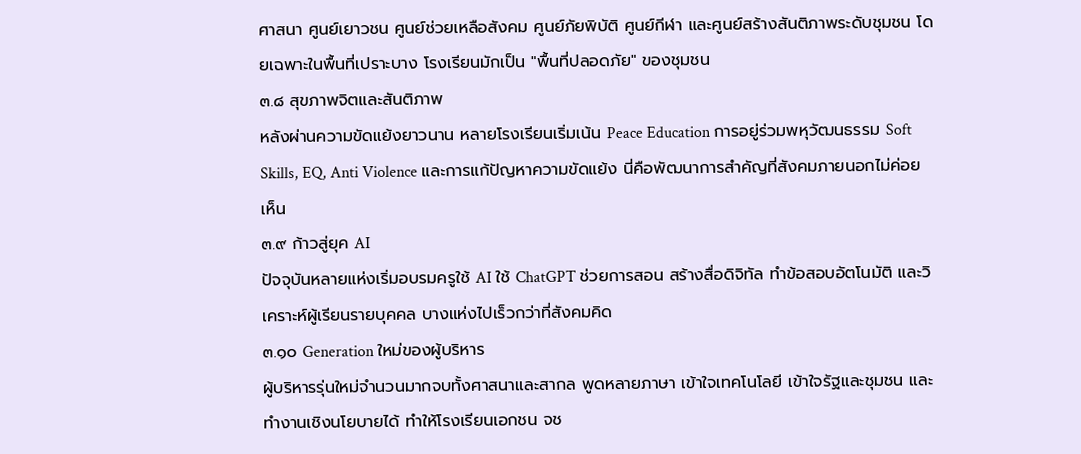ศาสนา ศูนย์เยาวชน ศูนย์ช่วยเหลือสังคม ศูนย์ภัยพิบัติ ศูนย์กีฬา และศูนย์สร้างสันติภาพระดับชุมชน โดยเฉพาะในพื้นที่เปราะบาง โรงเรียนมักเป็น "พื้นที่ปลอดภัย" ของชุมชน
๓.๘ สุขภาพจิตและสันติภาพ
หลังผ่านความขัดแย้งยาวนาน หลายโรงเรียนเริ่มเน้น Peace Education การอยู่ร่วมพหุวัฒนธรรม Soft Skills, EQ, Anti Violence และการแก้ปัญหาความขัดแย้ง นี่คือพัฒนาการสำคัญที่สังคมภายนอกไม่ค่อยเห็น
๓.๙ ก้าวสู่ยุค AI
ปัจจุบันหลายแห่งเริ่มอบรมครูใช้ AI ใช้ ChatGPT ช่วยการสอน สร้างสื่อดิจิทัล ทำข้อสอบอัตโนมัติ และวิเคราะห์ผู้เรียนรายบุคคล บางแห่งไปเร็วกว่าที่สังคมคิด
๓.๑๐ Generation ใหม่ของผู้บริหาร
ผู้บริหารรุ่นใหม่จำนวนมากจบทั้งศาสนาและสากล พูดหลายภาษา เข้าใจเทคโนโลยี เข้าใจรัฐและชุมชน และทำงานเชิงนโยบายได้ ทำให้โรงเรียนเอกชน จช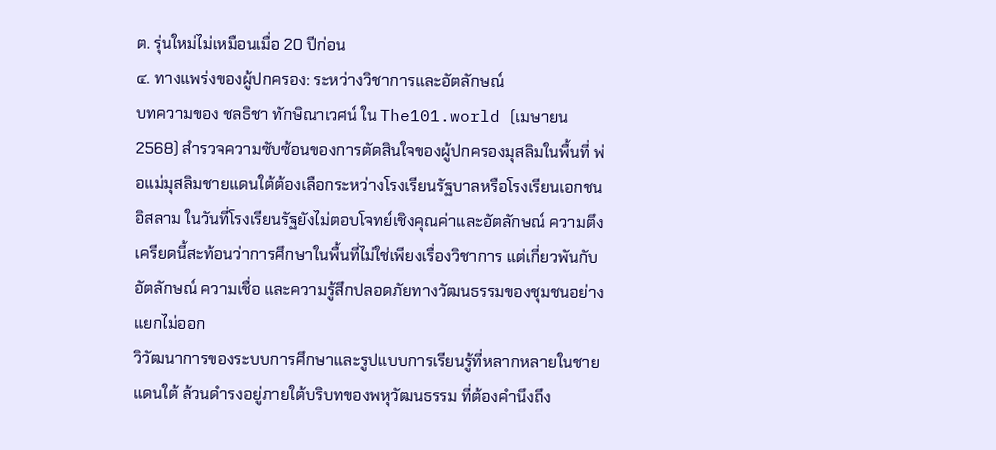ต. รุ่นใหม่ไม่เหมือนเมื่อ 20 ปีก่อน
๔. ทางแพร่งของผู้ปกครอง: ระหว่างวิชาการและอัตลักษณ์
บทความของ ชลธิชา ทักษิณาเวศน์ ใน The101.world (เมษายน 2568) สำรวจความซับซ้อนของการตัดสินใจของผู้ปกครองมุสลิมในพื้นที่ พ่อแม่มุสลิมชายแดนใต้ต้องเลือกระหว่างโรงเรียนรัฐบาลหรือโรงเรียนเอกชนอิสลาม ในวันที่โรงเรียนรัฐยังไม่ตอบโจทย์เชิงคุณค่าและอัตลักษณ์ ความตึงเครียดนี้สะท้อนว่าการศึกษาในพื้นที่ไม่ใช่เพียงเรื่องวิชาการ แต่เกี่ยวพันกับอัตลักษณ์ ความเชื่อ และความรู้สึกปลอดภัยทางวัฒนธรรมของชุมชนอย่างแยกไม่ออก
วิวัฒนาการของระบบการศึกษาและรูปแบบการเรียนรู้ที่หลากหลายในชายแดนใต้ ล้วนดำรงอยู่ภายใต้บริบทของพหุวัฒนธรรม ที่ต้องคำนึงถึง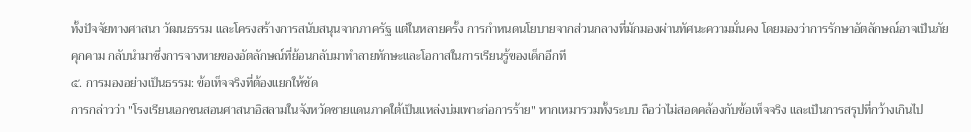ทั้งปัจจัยทางศาสนา วัฒนธรรม และโครงสร้างการสนับสนุนจากภาครัฐ แต่ในหลายครั้ง การกำหนดนโยบายจากส่วนกลางที่มักมองผ่านทัศนะความมั่นคง โดยมองว่าการรักษาอัตลักษณ์อาจเป็นภัยคุกคาม กลับนำมาซึ่งการจางหายของอัตลักษณ์ที่ย้อนกลับมาทำลายทักษะและโอกาสในการเรียนรู้ของเด็กอีกที
๕. การมองอย่างเป็นธรรม: ข้อเท็จจริงที่ต้องแยกให้ชัด
การกล่าวว่า "โรงเรียนเอกชนสอนศาสนาอิสลามในจังหวัดชายแดนภาคใต้เป็นแหล่งบ่มเพาะก่อการร้าย" หากเหมารวมทั้งระบบ ถือว่าไม่สอดคล้องกับข้อเท็จจริง และเป็นการสรุปที่กว้างเกินไป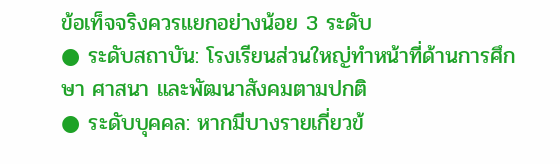ข้อเท็จจริงควรแยกอย่างน้อย 3 ระดับ
● ระดับสถาบัน: โรงเรียนส่วนใหญ่ทำหน้าที่ด้านการศึกษา ศาสนา และพัฒนาสังคมตามปกติ
● ระดับบุคคล: หากมีบางรายเกี่ยวข้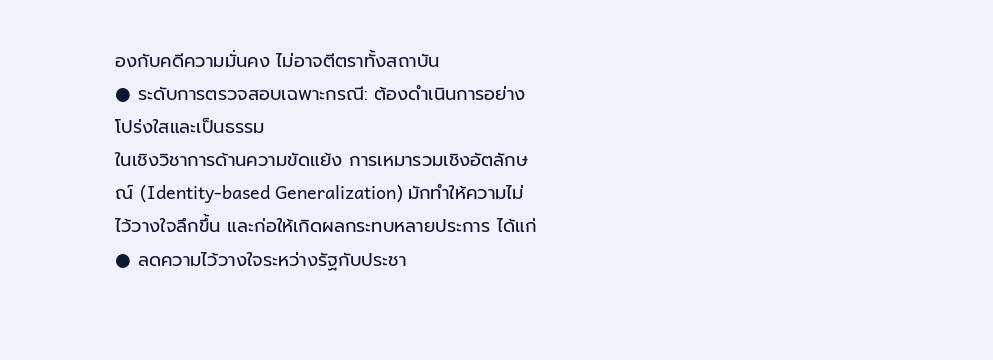องกับคดีความมั่นคง ไม่อาจตีตราทั้งสถาบัน
● ระดับการตรวจสอบเฉพาะกรณี: ต้องดำเนินการอย่างโปร่งใสและเป็นธรรม
ในเชิงวิชาการด้านความขัดแย้ง การเหมารวมเชิงอัตลักษณ์ (Identity-based Generalization) มักทำให้ความไม่ไว้วางใจลึกขึ้น และก่อให้เกิดผลกระทบหลายประการ ได้แก่
● ลดความไว้วางใจระหว่างรัฐกับประชา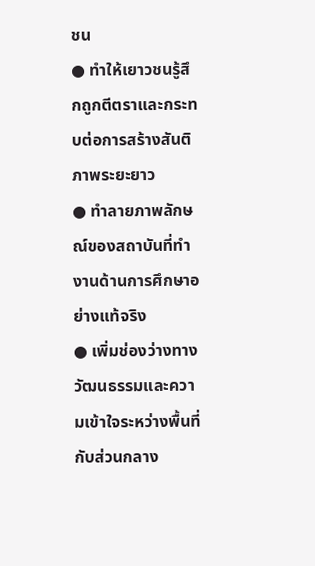ชน
● ทำให้เยาวชนรู้สึกถูกตีตราและกระทบต่อการสร้างสันติภาพระยะยาว
● ทำลายภาพลักษณ์ของสถาบันที่ทำงานด้านการศึกษาอย่างแท้จริง
● เพิ่มช่องว่างทางวัฒนธรรมและความเข้าใจระหว่างพื้นที่กับส่วนกลาง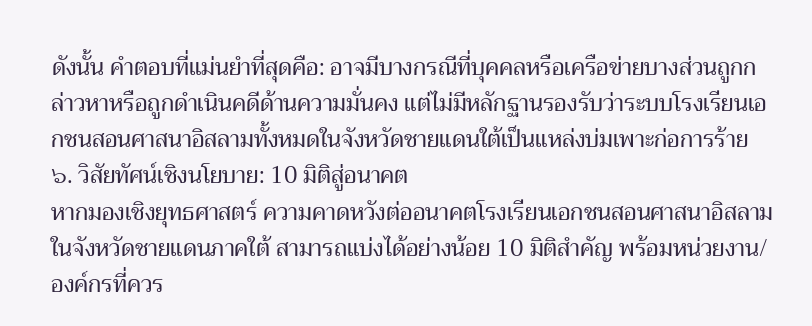ดังนั้น คำตอบที่แม่นยำที่สุดคือ: อาจมีบางกรณีที่บุคคลหรือเครือข่ายบางส่วนถูกกล่าวหาหรือถูกดำเนินคดีด้านความมั่นคง แต่ไม่มีหลักฐานรองรับว่าระบบโรงเรียนเอกชนสอนศาสนาอิสลามทั้งหมดในจังหวัดชายแดนใต้เป็นแหล่งบ่มเพาะก่อการร้าย
๖. วิสัยทัศน์เชิงนโยบาย: 10 มิติสู่อนาคต
หากมองเชิงยุทธศาสตร์ ความคาดหวังต่ออนาคตโรงเรียนเอกชนสอนศาสนาอิสลามในจังหวัดชายแดนภาคใต้ สามารถแบ่งได้อย่างน้อย 10 มิติสำคัญ พร้อมหน่วยงาน/องค์กรที่ควร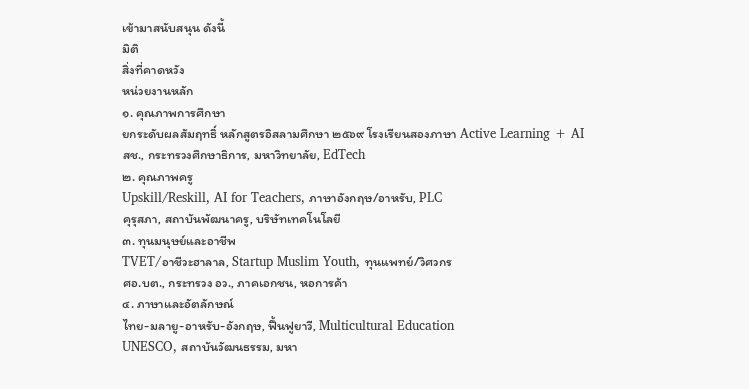เข้ามาสนับสนุน ดังนี้
มิติ
สิ่งที่คาดหวัง
หน่วยงานหลัก
๑. คุณภาพการศึกษา
ยกระดับผลสัมฤทธิ์ หลักสูตรอิสลามศึกษา ๒๕๖๙ โรงเรียนสองภาษา Active Learning + AI
สช., กระทรวงศึกษาธิการ, มหาวิทยาลัย, EdTech
๒. คุณภาพครู
Upskill/Reskill, AI for Teachers, ภาษาอังกฤษ/อาหรับ, PLC
คุรุสภา, สถาบันพัฒนาครู, บริษัทเทคโนโลยี
๓. ทุนมนุษย์และอาชีพ
TVET/อาชีวะฮาลาล, Startup Muslim Youth, ทุนแพทย์/วิศวกร
ศอ.บต., กระทรวง อว., ภาคเอกชน, หอการค้า
๔. ภาษาและอัตลักษณ์
ไทย-มลายู-อาหรับ-อังกฤษ, ฟื้นฟูยาวี, Multicultural Education
UNESCO, สถาบันวัฒนธรรม, มหา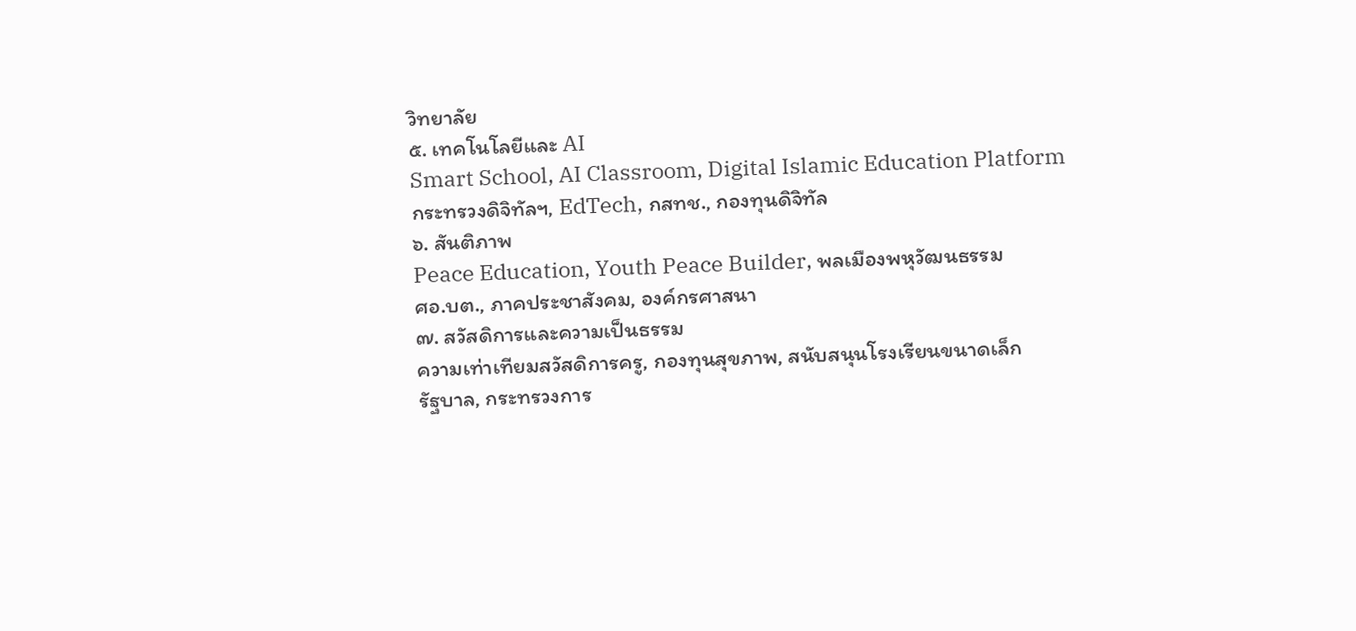วิทยาลัย
๕. เทคโนโลยีและ AI
Smart School, AI Classroom, Digital Islamic Education Platform
กระทรวงดิจิทัลฯ, EdTech, กสทช., กองทุนดิจิทัล
๖. สันติภาพ
Peace Education, Youth Peace Builder, พลเมืองพหุวัฒนธรรม
ศอ.บต., ภาคประชาสังคม, องค์กรศาสนา
๗. สวัสดิการและความเป็นธรรม
ความเท่าเทียมสวัสดิการครู, กองทุนสุขภาพ, สนับสนุนโรงเรียนขนาดเล็ก
รัฐบาล, กระทรวงการ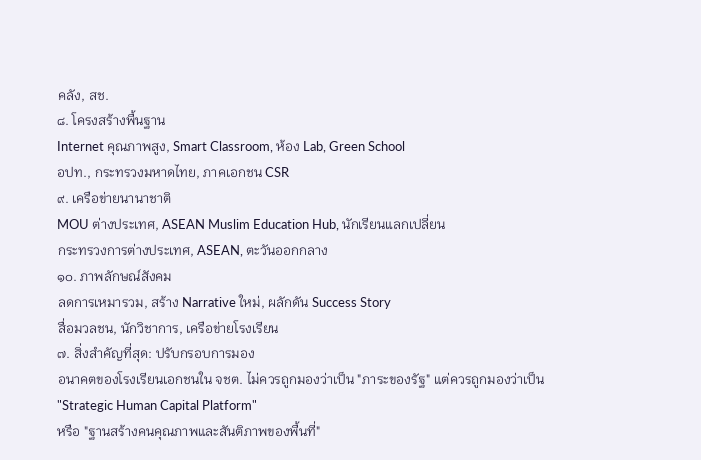คลัง, สช.
๘. โครงสร้างพื้นฐาน
Internet คุณภาพสูง, Smart Classroom, ห้อง Lab, Green School
อปท., กระทรวงมหาดไทย, ภาคเอกชน CSR
๙. เครือข่ายนานาชาติ
MOU ต่างประเทศ, ASEAN Muslim Education Hub, นักเรียนแลกเปลี่ยน
กระทรวงการต่างประเทศ, ASEAN, ตะวันออกกลาง
๑๐. ภาพลักษณ์สังคม
ลดการเหมารวม, สร้าง Narrative ใหม่, ผลักดัน Success Story
สื่อมวลชน, นักวิชาการ, เครือข่ายโรงเรียน
๗. สิ่งสำคัญที่สุด: ปรับกรอบการมอง
อนาคตของโรงเรียนเอกชนใน จชต. ไม่ควรถูกมองว่าเป็น "ภาระของรัฐ" แต่ควรถูกมองว่าเป็น
"Strategic Human Capital Platform"
หรือ "ฐานสร้างคนคุณภาพและสันติภาพของพื้นที่"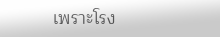เพราะโรง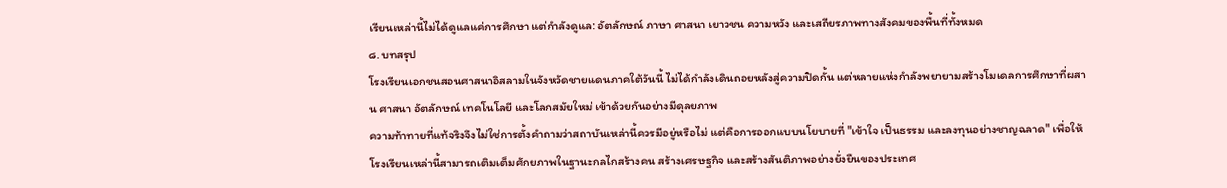เรียนเหล่านี้ไม่ได้ดูแลแค่การศึกษา แต่กำลังดูแล: อัตลักษณ์ ภาษา ศาสนา เยาวชน ความหวัง และเสถียรภาพทางสังคมของพื้นที่ทั้งหมด
๘. บทสรุป
โรงเรียนเอกชนสอนศาสนาอิสลามในจังหวัดชายแดนภาคใต้วันนี้ ไม่ได้กำลังเดินถอยหลังสู่ความปิดกั้น แต่หลายแห่งกำลังพยายามสร้างโมเดลการศึกษาที่ผสาน ศาสนา อัตลักษณ์ เทคโนโลยี และโลกสมัยใหม่ เข้าด้วยกันอย่างมีดุลยภาพ
ความท้าทายที่แท้จริงจึงไม่ใช่การตั้งคำถามว่าสถาบันเหล่านี้ควรมีอยู่หรือไม่ แต่คือการออกแบบนโยบายที่ "เข้าใจ เป็นธรรม และลงทุนอย่างชาญฉลาด" เพื่อให้โรงเรียนเหล่านี้สามารถเติมเต็มศักยภาพในฐานะกลไกสร้างคน สร้างเศรษฐกิจ และสร้างสันติภาพอย่างยั่งยืนของประเทศ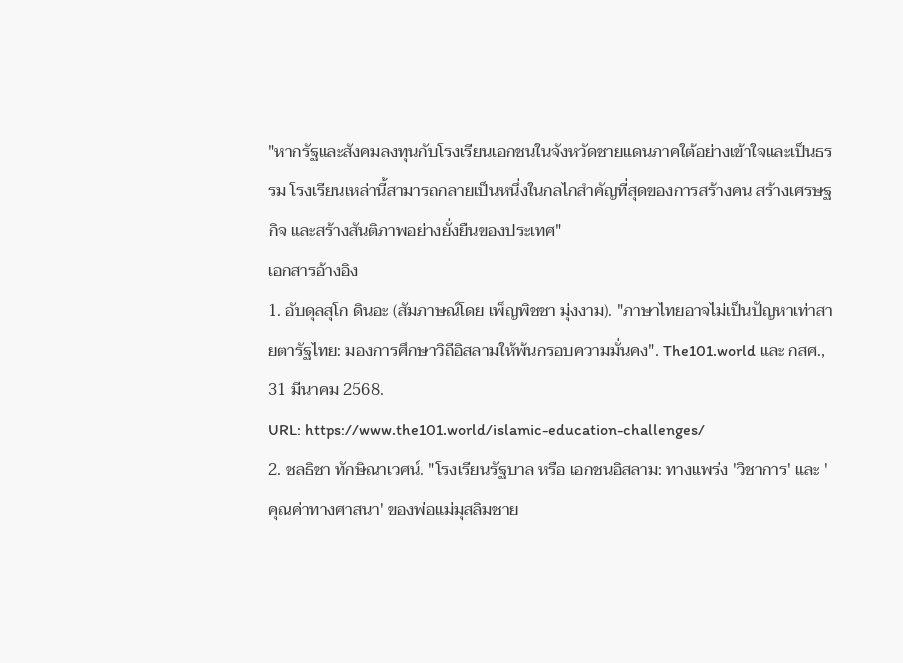"หากรัฐและสังคมลงทุนกับโรงเรียนเอกชนในจังหวัดชายแดนภาคใต้อย่างเข้าใจและเป็นธรรม โรงเรียนเหล่านี้สามารถกลายเป็นหนึ่งในกลไกสำคัญที่สุดของการสร้างคน สร้างเศรษฐกิจ และสร้างสันติภาพอย่างยั่งยืนของประเทศ"
เอกสารอ้างอิง
1. อับดุลสุโก ดินอะ (สัมภาษณ์โดย เพ็ญพิชชา มุ่งงาม). "ภาษาไทยอาจไม่เป็นปัญหาเท่าสายตารัฐไทย: มองการศึกษาวิถีอิสลามให้พ้นกรอบความมั่นคง". The101.world และ กสศ., 31 มีนาคม 2568.
URL: https://www.the101.world/islamic-education-challenges/
2. ชลธิชา ทักษิณาเวศน์. "โรงเรียนรัฐบาล หรือ เอกชนอิสลาม: ทางแพร่ง 'วิชาการ' และ 'คุณค่าทางศาสนา' ของพ่อแม่มุสลิมชาย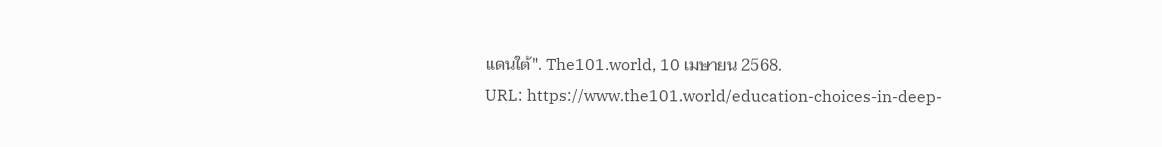แดนใต้". The101.world, 10 เมษายน 2568.
URL: https://www.the101.world/education-choices-in-deep-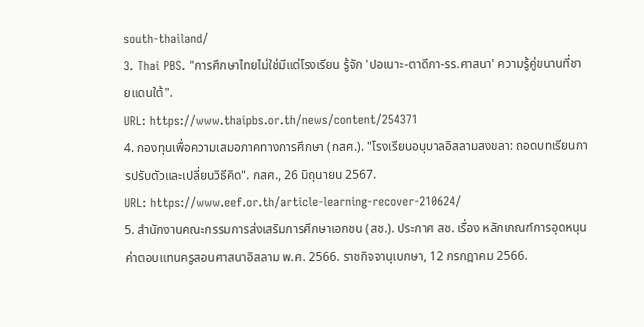south-thailand/
3. Thai PBS. "การศึกษาไทยไม่ใช่มีแต่โรงเรียน รู้จัก 'ปอเนาะ-ตาดีกา-รร.ศาสนา' ความรู้คู่ขนานที่ชายแดนใต้".
URL: https://www.thaipbs.or.th/news/content/254371
4. กองทุนเพื่อความเสมอภาคทางการศึกษา (กสศ.). "โรงเรียนอนุบาลอิสลามสงขลา: ถอดบทเรียนการปรับตัวและเปลี่ยนวิธีคิด". กสศ., 26 มิถุนายน 2567.
URL: https://www.eef.or.th/article-learning-recover-210624/
5. สำนักงานคณะกรรมการส่งเสริมการศึกษาเอกชน (สช.). ประกาศ สช. เรื่อง หลักเกณฑ์การอุดหนุนค่าตอบแทนครูสอนศาสนาอิสลาม พ.ศ. 2566. ราชกิจจานุเบกษา, 12 กรกฎาคม 2566.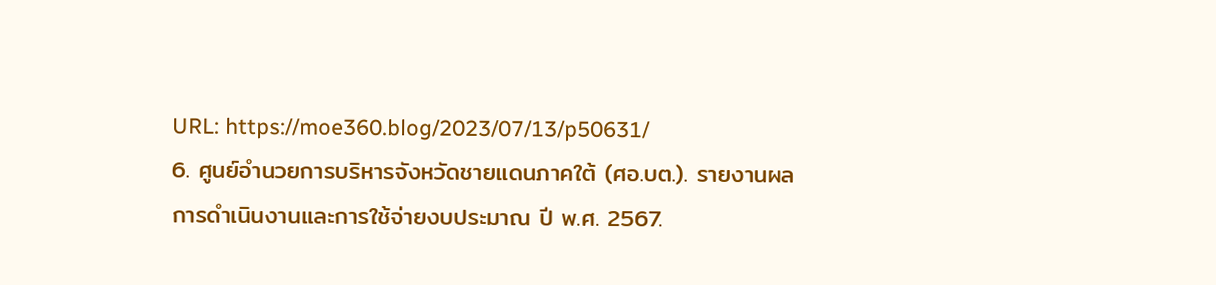URL: https://moe360.blog/2023/07/13/p50631/
6. ศูนย์อำนวยการบริหารจังหวัดชายแดนภาคใต้ (ศอ.บต.). รายงานผลการดำเนินงานและการใช้จ่ายงบประมาณ ปี พ.ศ. 2567.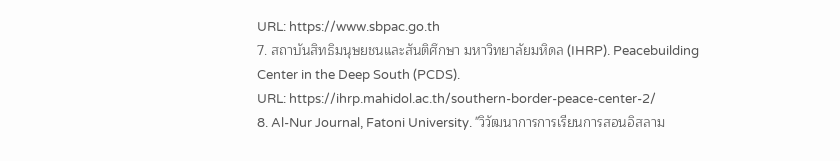URL: https://www.sbpac.go.th
7. สถาบันสิทธิมนุษยชนและสันติศึกษา มหาวิทยาลัยมหิดล (IHRP). Peacebuilding Center in the Deep South (PCDS).
URL: https://ihrp.mahidol.ac.th/southern-border-peace-center-2/
8. Al-Nur Journal, Fatoni University. "วิวัฒนาการการเรียนการสอนอิสลาม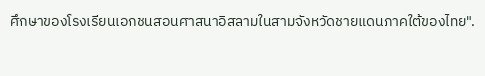ศึกษาของโรงเรียนเอกชนสอนศาสนาอิสลามในสามจังหวัดชายแดนภาคใต้ของไทย".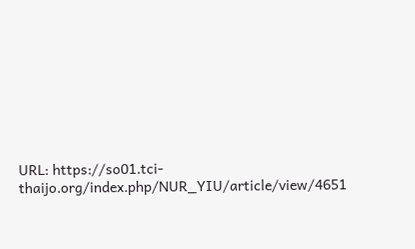URL: https://so01.tci-thaijo.org/index.php/NUR_YIU/article/view/4651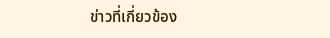ข่าวที่เกี่ยวข้อง